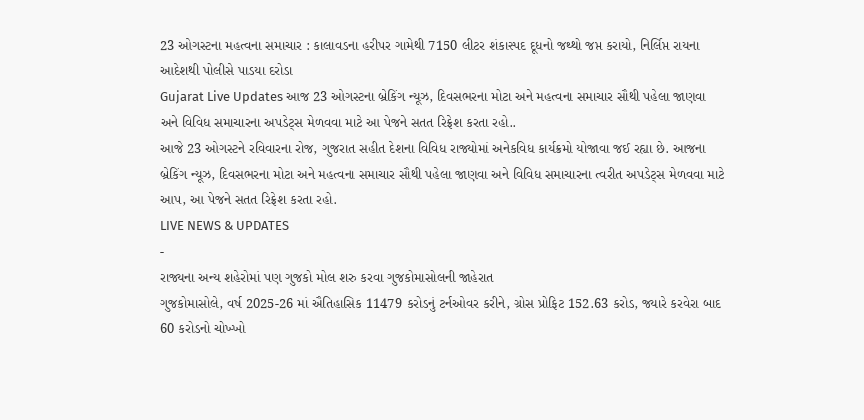23 ઓગસ્ટના મહત્વના સમાચાર : કાલાવડના હરીપર ગામેથી 7150 લીટર શંકાસ્પદ દૂધનો જથ્થો જપ્ત કરાયો, નિર્લિપ્ત રાયના આદેશથી પોલીસે પાડયા દરોડા
Gujarat Live Updates આજ 23 ઓગસ્ટના બ્રેકિંગ ન્યૂઝ, દિવસભરના મોટા અને મહત્વના સમાચાર સૌથી પહેલા જાણવા અને વિવિધ સમાચારના અપડેટ્સ મેળવવા માટે આ પેજને સતત રિફ્રેશ કરતા રહો..
આજે 23 ઓગસ્ટને રવિવારના રોજ, ગુજરાત સહીત દેશના વિવિધ રાજ્યોમાં અનેકવિધ કાર્યક્રમો યોજાવા જઈ રહ્યા છે. આજના બ્રેકિંગ ન્યૂઝ, દિવસભરના મોટા અને મહત્વના સમાચાર સૌથી પહેલા જાણવા અને વિવિધ સમાચારના ત્વરીત અપડેટ્સ મેળવવા માટે આપ, આ પેજને સતત રિફ્રેશ કરતા રહો.
LIVE NEWS & UPDATES
-
રાજ્યના અન્ય શહેરોમાં પણ ગુજકો મોલ શરુ કરવા ગુજકોમાસોલની જાહેરાત
ગુજકોમાસોલે, વર્ષ 2025-26 માં ઐતિહાસિક 11479 કરોડનું ટર્નઓવર કરીને, ગ્રોસ પ્રોફિટ 152.63 કરોડ, જ્યારે કરવેરા બાદ 60 કરોડનો ચોખ્ખો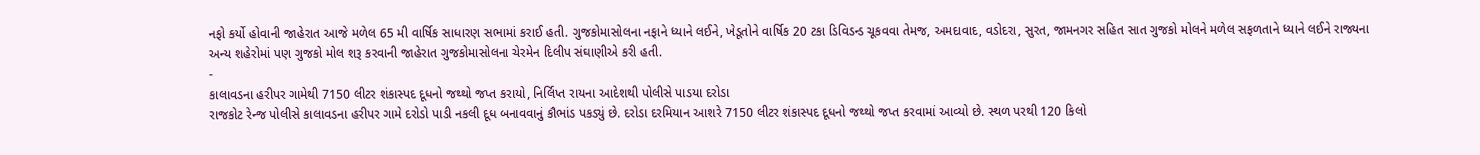નફો કર્યો હોવાની જાહેરાત આજે મળેલ 65 મી વાર્ષિક સાધારણ સભામાં કરાઈ હતી. ગુજકોમાસોલના નફાને ધ્યાને લઈને, ખેડૂતોને વાર્ષિક 20 ટકા ડિવિડન્ડ ચૂકવવા તેમજ, અમદાવાદ, વડોદરા, સુરત, જામનગર સહિત સાત ગુજકો મોલને મળેલ સફળતાને ધ્યાને લઈને રાજ્યના અન્ય શહેરોમાં પણ ગુજકો મોલ શરૂ કરવાની જાહેરાત ગુજકોમાસોલના ચેરમેન દિલીપ સંઘાણીએ કરી હતી.
-
કાલાવડના હરીપર ગામેથી 7150 લીટર શંકાસ્પદ દૂધનો જથ્થો જપ્ત કરાયો, નિર્લિપ્ત રાયના આદેશથી પોલીસે પાડયા દરોડા
રાજકોટ રેન્જ પોલીસે કાલાવડના હરીપર ગામે દરોડો પાડી નકલી દૂધ બનાવવાનું કૌભાંડ પકડ્યું છે. દરોડા દરમિયાન આશરે 7150 લીટર શંકાસ્પદ દૂધનો જથ્થો જપ્ત કરવામાં આવ્યો છે. સ્થળ પરથી 120 કિલો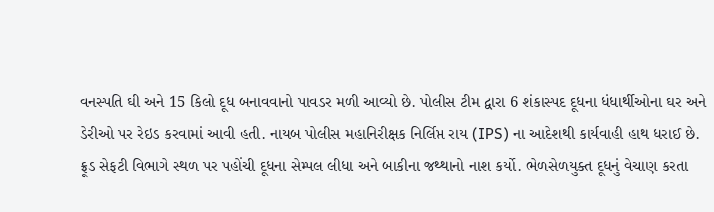વનસ્પતિ ઘી અને 15 કિલો દૂધ બનાવવાનો પાવડર મળી આવ્યો છે. પોલીસ ટીમ દ્વારા 6 શંકાસ્પદ દૂધના ધંધાર્થીઓના ઘર અને ડેરીઓ પર રેઇડ કરવામાં આવી હતી. નાયબ પોલીસ મહાનિરીક્ષક નિર્લિપ્ત રાય (IPS) ના આદેશથી કાર્યવાહી હાથ ધરાઈ છે. ફ્રૂડ સેફટી વિભાગે સ્થળ પર પહોંચી દૂધના સેમ્પલ લીધા અને બાકીના જથ્થાનો નાશ કર્યો. ભેળસેળયુક્ત દૂધનું વેચાણ કરતા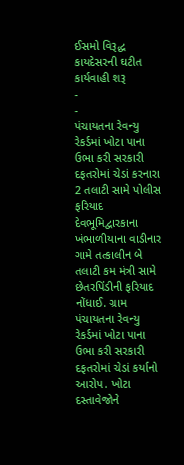ઈસમો વિરૂદ્ધ કાયદેસરની ઘટીત કાર્યવાહી શરૂ
-
-
પંચાયતના રેવન્યુ રેકર્ડમાં ખોટા પાના ઉભા કરી સરકારી દફતરોમાં ચેડાં કરનારા 2 તલાટી સામે પોલીસ ફરિયાદ
દેવભૂમિદ્વારકાના ખંભાળીયાના વાડીનાર ગામે તત્કાલીન બે તલાટી કમ મંત્રી સામે છેતરપિંડીની ફરિયાદ નોંધાઈ. ગ્રામ પંચાયતના રેવન્યુ રેકર્ડમાં ખોટા પાના ઉભા કરી સરકારી દફતરોમાં ચેડાં કર્યાનો આરોપ. ખોટા દસ્તાવેજોને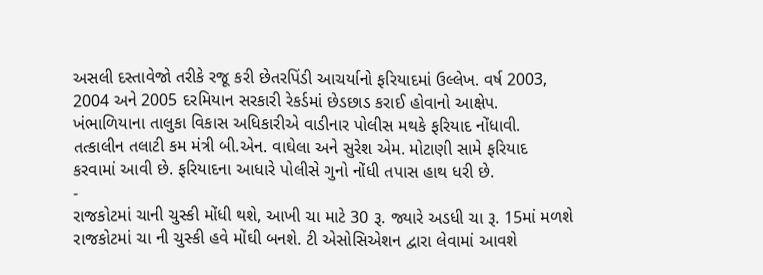અસલી દસ્તાવેજો તરીકે રજૂ કરી છેતરપિંડી આચર્યાનો ફરિયાદમાં ઉલ્લેખ. વર્ષ 2003, 2004 અને 2005 દરમિયાન સરકારી રેકર્ડમાં છેડછાડ કરાઈ હોવાનો આક્ષેપ. ખંભાળિયાના તાલુકા વિકાસ અધિકારીએ વાડીનાર પોલીસ મથકે ફરિયાદ નોંધાવી. તત્કાલીન તલાટી કમ મંત્રી બી.એન. વાઘેલા અને સુરેશ એમ. મોટાણી સામે ફરિયાદ કરવામાં આવી છે. ફરિયાદના આધારે પોલીસે ગુનો નોંધી તપાસ હાથ ધરી છે.
-
રાજકોટમાં ચાની ચુસ્કી મોંધી થશે, આખી ચા માટે 30 રૂ. જ્યારે અડધી ચા રૂ. 15માં મળશે
રાજકોટમાં ચા ની ચુસ્કી હવે મોંઘી બનશે. ટી એસોસિએશન દ્વારા લેવામાં આવશે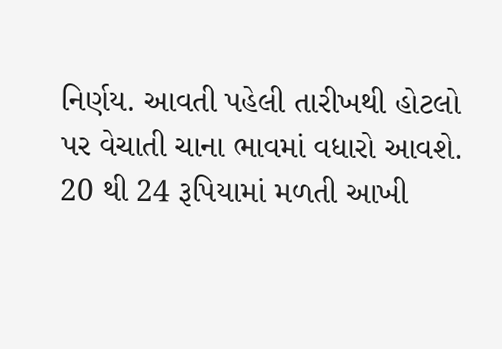નિર્ણય. આવતી પહેલી તારીખથી હોટલો પર વેચાતી ચાના ભાવમાં વધારો આવશે. 20 થી 24 રૂપિયામાં મળતી આખી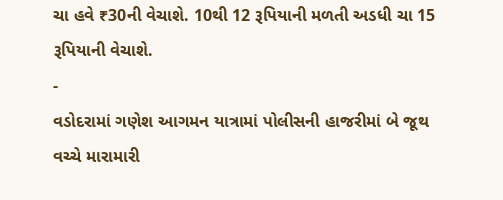ચા હવે ₹30ની વેચાશે. 10થી 12 રૂપિયાની મળતી અડધી ચા 15 રૂપિયાની વેચાશે.
-
વડોદરામાં ગણેશ આગમન યાત્રામાં પોલીસની હાજરીમાં બે જૂથ વચ્ચે મારામારી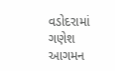વડોદરામાં ગણેશ આગમન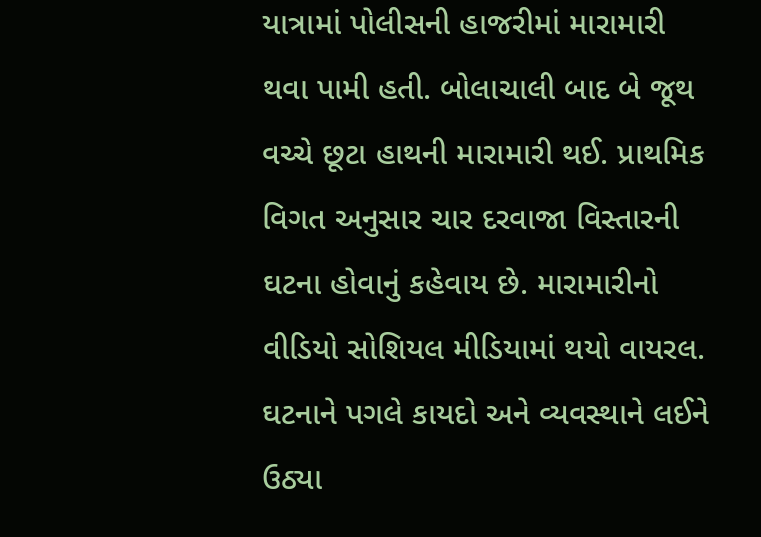યાત્રામાં પોલીસની હાજરીમાં મારામારી થવા પામી હતી. બોલાચાલી બાદ બે જૂથ વચ્ચે છૂટા હાથની મારામારી થઈ. પ્રાથમિક વિગત અનુસાર ચાર દરવાજા વિસ્તારની ઘટના હોવાનું કહેવાય છે. મારામારીનો વીડિયો સોશિયલ મીડિયામાં થયો વાયરલ. ઘટનાને પગલે કાયદો અને વ્યવસ્થાને લઈને ઉઠ્યા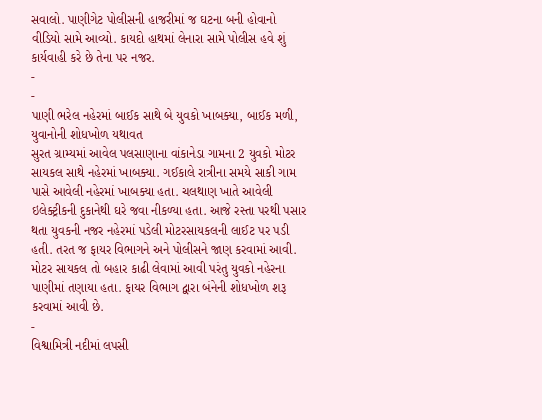સવાલો. પાણીગેટ પોલીસની હાજરીમાં જ ઘટના બની હોવાનો વીડિયો સામે આવ્યો. કાયદો હાથમાં લેનારા સામે પોલીસ હવે શું કાર્યવાહી કરે છે તેના પર નજર.
-
-
પાણી ભરેલ નહેરમાં બાઈક સાથે બે યુવકો ખાબક્યા, બાઈક મળી, યુવાનોની શોધખોળ યથાવત
સુરત ગ્રામ્યમાં આવેલ પલસાણાના વાંકાનેડા ગામના 2 યુવકો મોટર સાયકલ સાથે નહેરમાં ખાબક્યા. ગઈકાલે રાત્રીના સમયે સાકી ગામ પાસે આવેલી નહેરમાં ખાબક્યા હતા. ચલથાણ ખાતે આવેલી ઇલેક્ટ્રીકની દુકાનેથી ઘરે જવા નીકળ્યા હતા. આજે રસ્તા પરથી પસાર થતા યુવકની નજર નહેરમાં પડેલી મોટરસાયકલની લાઈટ પર પડી હતી. તરત જ ફાયર વિભાગને અને પોલીસને જાણ કરવામાં આવી. મોટર સાયકલ તો બહાર કાઢી લેવામાં આવી પરંતુ યુવકો નહેરના પાણીમાં તણાયા હતા. ફાયર વિભાગ દ્વારા બંનેની શોધખોળ શરૂ કરવામાં આવી છે.
-
વિશ્વામિત્રી નદીમાં લપસી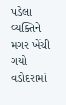પડેલા વ્યક્તિને મગર ખેંચી ગયો
વડોદરામાં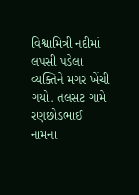વિશ્વામિત્રી નદીમાં લપસી પડેલા વ્યક્તિને મગર ખેંચી ગયો. તલસટ ગામે રણછોડભાઈ નામના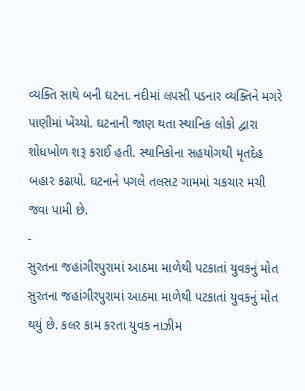વ્યક્તિ સાથે બની ઘટના. નદીમાં લપસી પડનાર વ્યક્તિને મગરે પાણીમાં ખેંચ્યો. ઘટનાની જાણ થતા સ્થાનિક લોકો દ્વારા શોધખોળ શરૂ કરાઈ હતી. સ્થાનિકોના સહયોગથી મૃતદેહ બહાર કઢાયો. ઘટનાને પગલે તલસટ ગામમાં ચકચાર મચી જવા પામી છે.
-
સુરતના જહાંગીરપુરામાં આઠમા માળેથી પટકાતાં યુવકનું મોત
સુરતના જહાંગીરપુરામાં આઠમા માળેથી પટકાતાં યુવકનું મોત થયું છે. કલર કામ કરતા યુવક નાઝીમ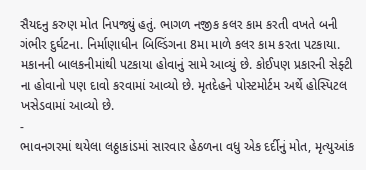સૈયદનુ કરુણ મોત નિપજ્યું હતું. ભાગળ નજીક કલર કામ કરતી વખતે બની ગંભીર દુર્ઘટના. નિર્માણાધીન બિલ્ડિંગના 8મા માળે કલર કામ કરતા પટકાયા. મકાનની બાલકનીમાંથી પટકાયા હોવાનું સામે આવ્યું છે. કોઈપણ પ્રકારની સેફ્ટી ના હોવાનો પણ દાવો કરવામાં આવ્યો છે. મૃતદેહને પોસ્ટમોર્ટમ અર્થે હોસ્પિટલ ખસેડવામાં આવ્યો છે.
-
ભાવનગરમાં થયેલા લઠ્ઠાકાંડમાં સારવાર હેઠળના વધુ એક દર્દીનું મોત, મૃત્યુઆંક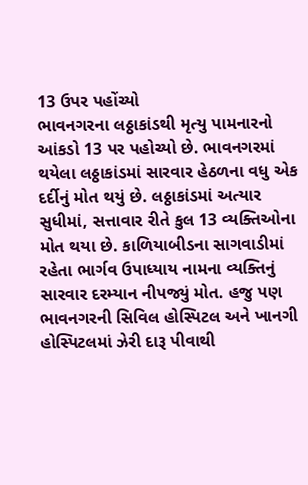13 ઉપર પહોંચ્યો
ભાવનગરના લઠ્ઠાકાંડથી મૃત્યુ પામનારનો આંકડો 13 પર પહોચ્યો છે. ભાવનગરમાં થયેલા લઠ્ઠાકાંડમાં સારવાર હેઠળના વધુ એક દર્દીનું મોત થયું છે. લઠ્ઠાકાંડમાં અત્યાર સુધીમાં, સત્તાવાર રીતે કુલ 13 વ્યક્તિઓના મોત થયા છે. કાળિયાબીડના સાગવાડીમાં રહેતા ભાર્ગવ ઉપાધ્યાય નામના વ્યક્તિનું સારવાર દરમ્યાન નીપજ્યું મોત. હજુ પણ ભાવનગરની સિવિલ હોસ્પિટલ અને ખાનગી હોસ્પિટલમાં ઝેરી દારૂ પીવાથી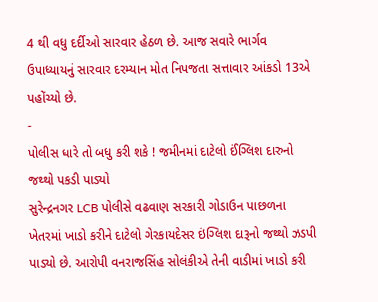4 થી વધુ દર્દીઓ સારવાર હેઠળ છે. આજ સવારે ભાર્ગવ ઉપાધ્યાયનું સારવાર દરમ્યાન મોત નિપજતા સત્તાવાર આંકડો 13એ પહોંચ્યો છે.
-
પોલીસ ધારે તો બધુ કરી શકે ! જમીનમાં દાટેલો ઈંગ્લિશ દારુનો જથ્થો પકડી પાડ્યો
સુરેન્દ્રનગર LCB પોલીસે વઢવાણ સરકારી ગોડાઉન પાછળના ખેતરમાં ખાડો કરીને દાટેલો ગેરકાયદેસર ઇંગ્લિશ દારૂનો જથ્થો ઝડપી પાડ્યો છે. આરોપી વનરાજસિંહ સોલંકીએ તેની વાડીમાં ખાડો કરી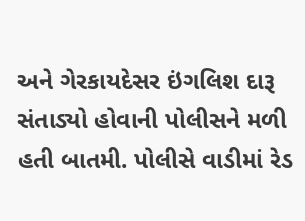અને ગેરકાયદેસર ઇંગલિશ દારૂ સંતાડ્યો હોવાની પોલીસને મળી હતી બાતમી. પોલીસે વાડીમાં રેડ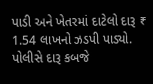પાડી અને ખેતરમાં દાટેલો દારૂ ₹ 1.54 લાખનો ઝડપી પાડ્યો. પોલીસે દારૂ કબજે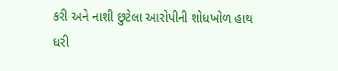કરી અને નાશી છુટેલા આરોપીની શોધખોળ હાથ ધરી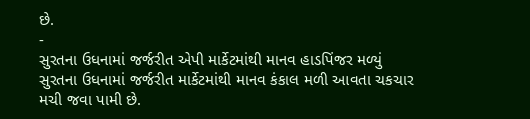છે.
-
સુરતના ઉધનામાં જર્જરીત એપી માર્કેટમાંથી માનવ હાડપિંજર મળ્યું
સુરતના ઉધનામાં જર્જરીત માર્કેટમાંથી માનવ કંકાલ મળી આવતા ચકચાર મચી જવા પામી છે.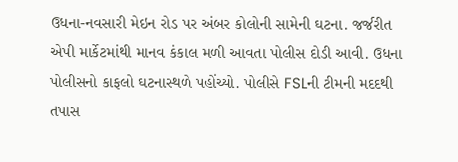ઉધના-નવસારી મેઇન રોડ પર અંબર કોલોની સામેની ઘટના. જર્જરીત એપી માર્કેટમાંથી માનવ કંકાલ મળી આવતા પોલીસ દોડી આવી. ઉધના પોલીસનો કાફલો ઘટનાસ્થળે પહોંચ્યો. પોલીસે FSLની ટીમની મદદથી તપાસ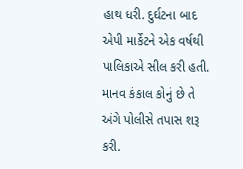હાથ ધરી. દુર્ઘટના બાદ એપી માર્કેટને એક વર્ષથી પાલિકાએ સીલ કરી હતી. માનવ કંકાલ કોનું છે તે અંગે પોલીસે તપાસ શરૂ કરી.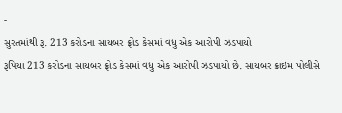-
સુરતમાંથી રૂ. 213 કરોડના સાયબર ફ્રોડ કેસમાં વધુ એક આરોપી ઝડપાયો
રૂપિયા 213 કરોડના સાયબર ફ્રોડ કેસમાં વધુ એક આરોપી ઝડપાયો છે. સાયબર ક્રાઇમ પોલીસે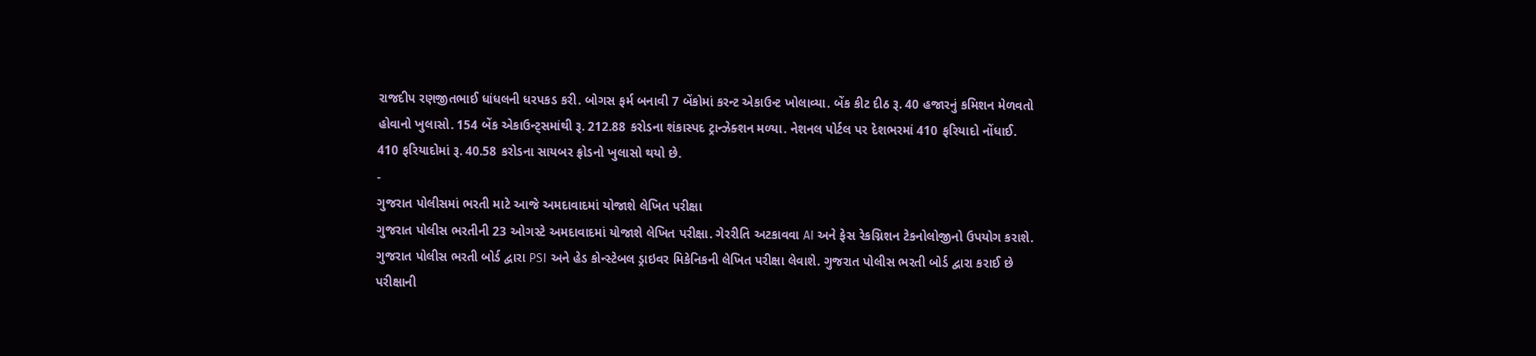રાજદીપ રણજીતભાઈ ધાંધલની ધરપકડ કરી. બોગસ ફર્મ બનાવી 7 બેંકોમાં કરન્ટ એકાઉન્ટ ખોલાવ્યા. બેંક કીટ દીઠ રૂ. 40 હજારનું કમિશન મેળવતો હોવાનો ખુલાસો. 154 બેંક એકાઉન્ટ્સમાંથી રૂ. 212.88 કરોડના શંકાસ્પદ ટ્રાન્ઝેક્શન મળ્યા. નેશનલ પોર્ટલ પર દેશભરમાં 410 ફરિયાદો નોંધાઈ. 410 ફરિયાદોમાં રૂ. 40.58 કરોડના સાયબર ફ્રોડનો ખુલાસો થયો છે.
-
ગુજરાત પોલીસમાં ભરતી માટે આજે અમદાવાદમાં યોજાશે લેખિત પરીક્ષા
ગુજરાત પોલીસ ભરતીની 23 ઓગસ્ટે અમદાવાદમાં યોજાશે લેખિત પરીક્ષા. ગેરરીતિ અટકાવવા AI અને ફેસ રેકગ્નિશન ટેકનોલોજીનો ઉપયોગ કરાશે. ગુજરાત પોલીસ ભરતી બોર્ડ દ્વારા PSI અને હેડ કોન્સ્ટેબલ ડ્રાઇવર મિકેનિકની લેખિત પરીક્ષા લેવાશે. ગુજરાત પોલીસ ભરતી બોર્ડ દ્વારા કરાઈ છે પરીક્ષાની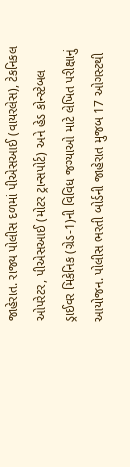જાહેરાત. રાજ્ય પોલીસ દળમાં પીએસઆઈ (વાયરલેસ), ટેકનિકલ ઓપરેટર, પીએસઆઈ (મોટર ટ્રાન્સપોર્ટ) અને હેડ કોન્સ્ટેબલ ડ્રાઈવર મિકેનિક (ગ્રેડ-1)ની વિવિધ જગ્યાઓ માટે લેખિત પરીક્ષાનું આયોજન. પોલીસ ભરતી બોર્ડની જાહેરાત મુજબ 17 ઓગસ્ટથી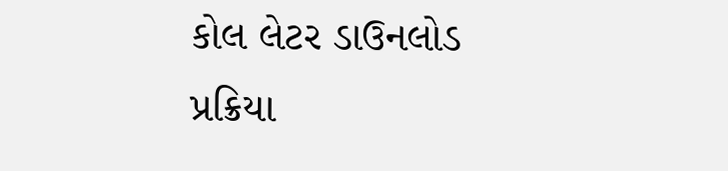કોલ લેટર ડાઉનલોડ પ્રક્રિયા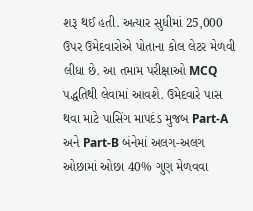શરૂ થઈ હતી. અત્યાર સુધીમાં 25,000 ઉપર ઉમેદવારોએ પોતાના કોલ લેટર મેળવી લીધા છે. આ તમામ પરીક્ષાઓ MCQ પદ્ધતિથી લેવામાં આવશે. ઉમેદવારે પાસ થવા માટે પાસિંગ માપદંડ મુજબ Part-A અને Part-B બંનેમાં અલગ-અલગ ઓછામાં ઓછા 40% ગુણ મેળવવા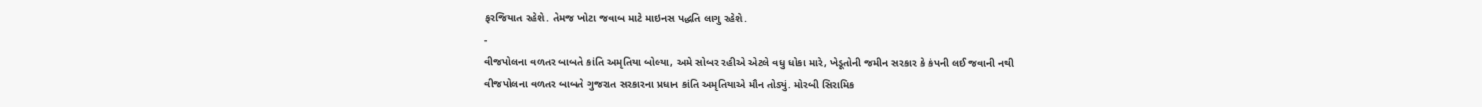ફરજિયાત રહેશે. તેમજ ખોટા જવાબ માટે માઇનસ પદ્ધતિ લાગુ રહેશે.
-
વીજપોલના વળતર બાબતે કાંતિ અમૃતિયા બોલ્યા, અમે સોબર રહીએ એટલે વધુ ધોકા મારે, ખેડૂતોની જમીન સરકાર કે કંપની લઈ જવાની નથી
વીજપોલના વળતર બાબતે ગુજરાત સરકારના પ્રધાન કાંતિ અમૃતિયાએ મૌન તોડ્યું. મોરબી સિરામિક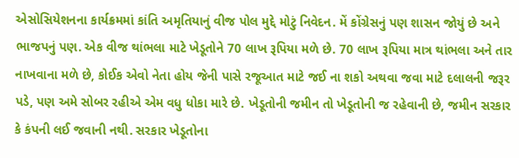એસોસિયેશનના કાર્યક્રમમાં કાંતિ અમૃતિયાનું વીજ પોલ મુદ્દે મોટું નિવેદન. મેં કોંગ્રેસનું પણ શાસન જોયું છે અને ભાજપનું પણ. એક વીજ થાંભલા માટે ખેડૂતોને 70 લાખ રૂપિયા મળે છે. 70 લાખ રૂપિયા માત્ર થાંભલા અને તાર નાખવાના મળે છે, કોઈક એવો નેતા હોય જેની પાસે રજૂઆત માટે જઈ ના શકો અથવા જવા માટે દલાલની જરૂર પડે, પણ અમે સોબર રહીએ એમ વધુ ધોકા મારે છે. ખેડૂતોની જમીન તો ખેડૂતોની જ રહેવાની છે, જમીન સરકાર કે કંપની લઈ જવાની નથી. સરકાર ખેડૂતોના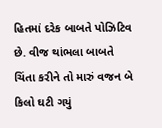હિતમાં દરેક બાબતે પોઝિટિવ છે. વીજ થાંભલા બાબતે ચિંતા કરીને તો મારું વજન બે કિલો ઘટી ગયું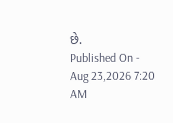છે.
Published On - Aug 23,2026 7:20 AM